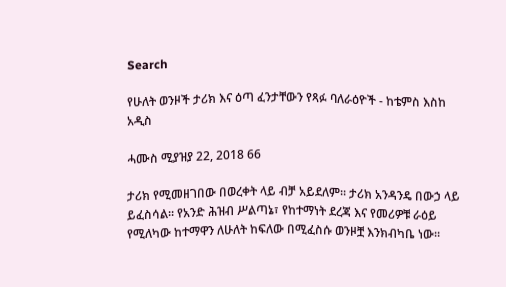Search

የሁለት ወንዞች ታሪክ እና ዕጣ ፈንታቸውን የጻፉ ባለራዕዮች - ከቴምስ እስከ አዲስ

ሓሙስ ሚያዝያ 22, 2018 66

ታሪክ የሚመዘገበው በወረቀት ላይ ብቻ አይደለም። ታሪክ አንዳንዴ በውኃ ላይ ይፈስሳል። የአንድ ሕዝብ ሥልጣኔ፣ የከተማነት ደረጃ እና የመሪዎቹ ራዕይ የሚለካው ከተማዋን ለሁለት ከፍለው በሚፈስሱ ወንዞቿ እንክብካቤ ነው።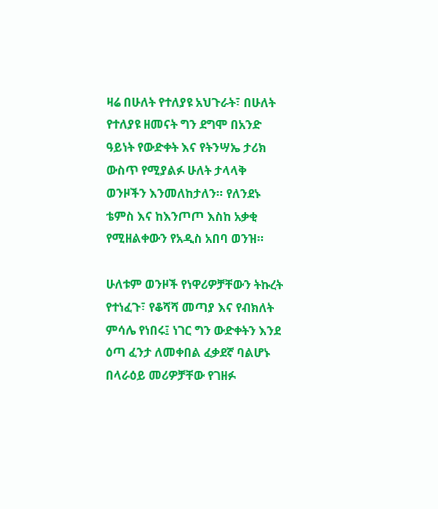ዛሬ በሁለት የተለያዩ አህጉራት፣ በሁለት የተለያዩ ዘመናት ግን ደግሞ በአንድ ዓይነት የውድቀት እና የትንሣኤ ታሪክ ውስጥ የሚያልፉ ሁለት ታላላቅ ወንዞችን እንመለከታለን። የለንደኑ ቴምስ እና ከእንጦጦ እስከ አቃቂ የሚዘልቀውን የአዲስ አበባ ወንዝ።

ሁለቱም ወንዞች የነዋሪዎቻቸውን ትኩረት የተነፈጉ፣ የቆሻሻ መጣያ እና የብክለት ምሳሌ የነበሩ፤ ነገር ግን ውድቀትን እንደ ዕጣ ፈንታ ለመቀበል ፈቃደኛ ባልሆኑ በላራዕይ መሪዎቻቸው የገዘፉ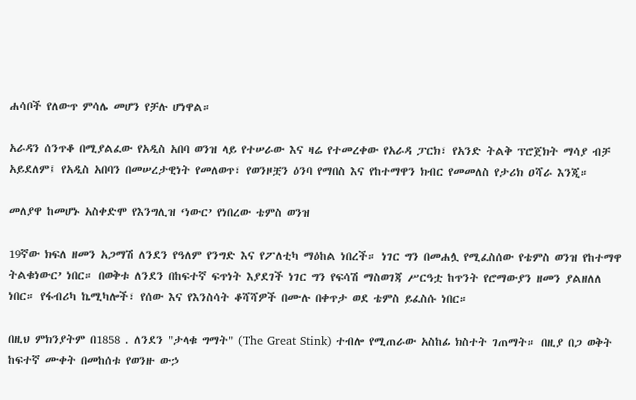ሐሳቦች የለውጥ ምሳሌ መሆን የቻሉ ሆነዋል።

አራዳን ሰንጥቆ በሚያልፈው የአዲስ አበባ ወንዝ ላይ የተሠራው እና ዛሬ የተመረቀው የአራዳ ፓርክ፣ የአንድ ትልቅ ፕሮጀክት ማሳያ ብቻ አይደለም፤ የአዲስ አበባን በመሠረታዊነት የመለወጥ፣ የወንዞቿን ዕንባ የማበስ እና የከተማዋን ክብር የመመለስ የታሪክ ዐሻራ እንጂ።

መለያዋ ከመሆኑ አስቀድሞ የእንግሊዝ ‘ነውር’ የነበረው ቴምስ ወንዝ

19ኛው ክፍለ ዘመን አጋማሽ ለንደን የዓለም የንግድ እና የፖለቲካ ማዕከል ነበረች። ነገር ግን በመሐሏ የሚፈስሰው የቴምስ ወንዝ የከተማዋ ትልቁነውር’ ነበር። በወቅቱ ለንደን በከፍተኛ ፍጥነት እያደገች ነገር ግን የፍሳሽ ማስወገጃ ሥርዓቷ ከጥንት የሮማውያን ዘመን ያልዘለለ ነበር። የፋብሪካ ኬሚካሎች፣ የሰው እና የእንስሳት ቆሻሻዎች በሙሉ በቀጥታ ወደ ቴምስ ይፈስሱ ነበር።

በዚህ ምክንያትም በ1858 . ለንደን "ታላቁ ግማት" (The Great Stink) ተብሎ የሚጠራው አስከፊ ክስተት ገጠማት። በዚያ በጋ ወቅት ከፍተኛ ሙቀት በመከሰቱ የወንዙ ውኃ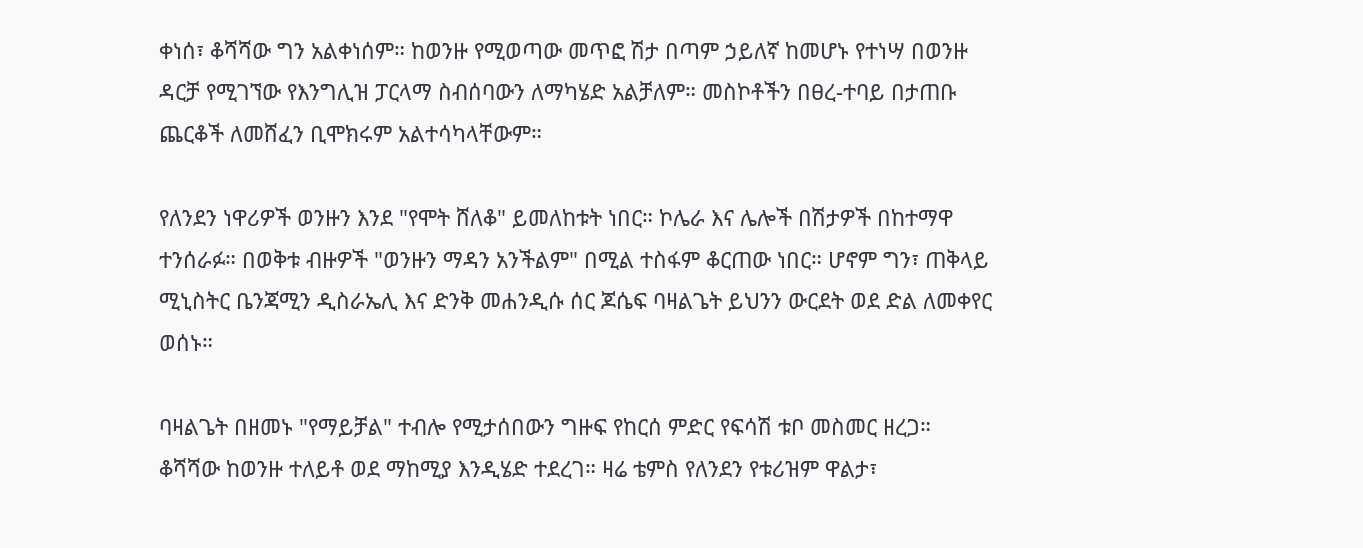ቀነሰ፣ ቆሻሻው ግን አልቀነሰም። ከወንዙ የሚወጣው መጥፎ ሽታ በጣም ኃይለኛ ከመሆኑ የተነሣ በወንዙ ዳርቻ የሚገኘው የእንግሊዝ ፓርላማ ስብሰባውን ለማካሄድ አልቻለም። መስኮቶችን በፀረ-ተባይ በታጠቡ ጨርቆች ለመሸፈን ቢሞክሩም አልተሳካላቸውም።

የለንደን ነዋሪዎች ወንዙን እንደ "የሞት ሸለቆ" ይመለከቱት ነበር። ኮሌራ እና ሌሎች በሽታዎች በከተማዋ ተንሰራፉ። በወቅቱ ብዙዎች "ወንዙን ማዳን አንችልም" በሚል ተስፋም ቆርጠው ነበር። ሆኖም ግን፣ ጠቅላይ ሚኒስትር ቤንጃሚን ዲስራኤሊ እና ድንቅ መሐንዲሱ ሰር ጆሴፍ ባዛልጌት ይህንን ውርደት ወደ ድል ለመቀየር ወሰኑ።

ባዛልጌት በዘመኑ "የማይቻል" ተብሎ የሚታሰበውን ግዙፍ የከርሰ ምድር የፍሳሽ ቱቦ መስመር ዘረጋ። ቆሻሻው ከወንዙ ተለይቶ ወደ ማከሚያ እንዲሄድ ተደረገ። ዛሬ ቴምስ የለንደን የቱሪዝም ዋልታ፣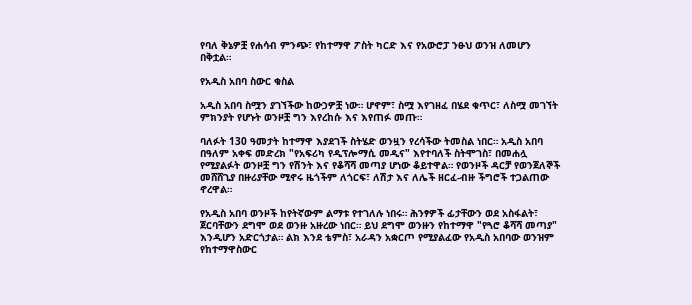የባለ ቅኔዎቿ የሐሳብ ምንጭ፣ የከተማዋ ፖስት ካርድ እና የአውሮፓ ንፁህ ወንዝ ለመሆን በቅቷል።

የአዲስ አበባ ስውር ቁስል

አዲስ አበባ ስሟን ያገኘችው ከውኃዎቿ ነው። ሆኖም፣ ስሟ እየገዘፈ በሄደ ቁጥር፣ ለስሟ መገኘት ምክንያት የሆኑት ወንዞቿ ግን እየረከሱ እና እየጠፉ መጡ።

ባለፉት 130 ዓመታት ከተማዋ እያደገች ስትሄድ ወንዟን የረሳችው ትመስል ነበር። አዲስ አበባ በዓለም አቀፍ መድረክ "የአፍሪካ የዲፕሎማሲ መዲና" እየተባለች ስትሞገስ፣ በመሐሏ የሚያልፉት ወንዞቿ ግን የሽንት እና የቆሻሻ መጣያ ሆነው ቆይተዋል። የወንዞች ዳርቻ የወንጀለኞች መሸሸጊያ በዙሪያቸው ሚኖሩ ዜጎችም ለጎርፍ፣ ለሽታ እና ለሌች ዘርፈ-ብዙ ችግሮች ተጋልጠው ኖረዋል።

የአዲስ አበባ ወንዞች ከየትኛውም ልማቱ የተገለሉ ነበሩ። ሕንፃዎች ፊታቸውን ወደ አስፋልት፣ ጀርባቸውን ደግሞ ወደ ወንዙ አዙረው ነበር። ይህ ደግሞ ወንዙን የከተማዋ "የጓሮ ቆሻሻ መጣያ" እንዲሆን አድርጎታል። ልክ እንደ ቴምስ፣ አራዳን አቋርጦ የሚያልፈው የአዲስ አበባው ወንዝም የከተማዋስውር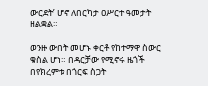ውርደት’ ሆኖ ለበርካታ ዐሥርተ ዓመታት ዘልቋል።

ወንዙ ውበት መሆኑ ቀርቶ የከተማዋ ስውር ቁስል ሆነ። በዳርቻው የሚኖሩ ዜጎች በየክረምቱ በጎርፍ ስጋት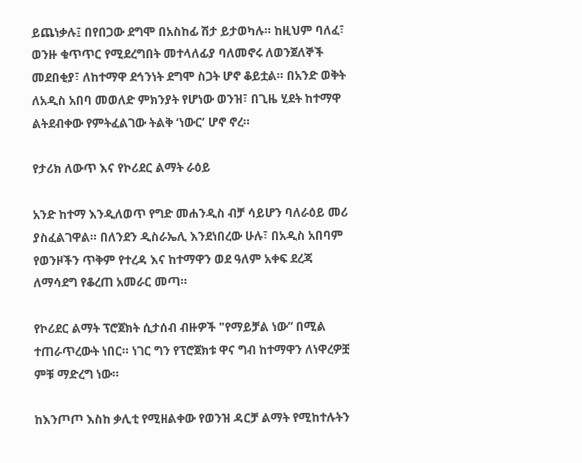ይጨነቃሉ፤ በየበጋው ደግሞ በአስከፊ ሽታ ይታወካሉ። ከዚህም ባለፈ፣ ወንዙ ቁጥጥር የሚደረግበት መተላለፊያ ባለመኖሩ ለወንጀለኞች መደበቂያ፣ ለከተማዋ ደኅንነት ደግሞ ስጋት ሆኖ ቆይቷል። በአንድ ወቅት ለአዲስ አበባ መወለድ ምክንያት የሆነው ወንዝ፣ በጊዜ ሂደት ከተማዋ ልትደብቀው የምትፈልገው ትልቅ ‘ነውር’ ሆኖ ኖረ።

የታሪክ ለውጥ እና የኮሪደር ልማት ራዕይ

አንድ ከተማ እንዲለወጥ የግድ መሐንዲስ ብቻ ሳይሆን ባለራዕይ መሪ ያስፈልገዋል። በለንደን ዲስራኤሊ እንደነበረው ሁሉ፣ በአዲስ አበባም የወንዞችን ጥቅም የተረዳ እና ከተማዋን ወደ ዓለም አቀፍ ደረጃ ለማሳደግ የቆረጠ አመራር መጣ።

የኮሪደር ልማት ፕሮጀክት ሲታሰብ ብዙዎች "የማይቻል ነው” በሚል ተጠራጥረውት ነበር። ነገር ግን የፕሮጀክቱ ዋና ግብ ከተማዋን ለነዋረዎቿ  ምቹ ማድረግ ነው።

ከእንጦጦ እስከ ቃሊቲ የሚዘልቀው የወንዝ ዳርቻ ልማት የሚከተሉትን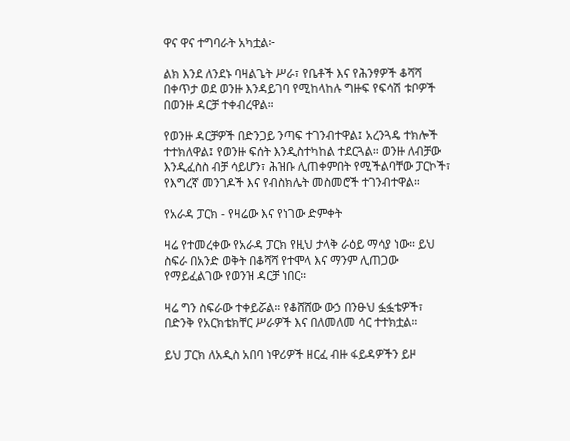ዋና ዋና ተግባራት አካቷል፦

ልክ እንደ ለንደኑ ባዛልጌት ሥራ፣ የቤቶች እና የሕንፃዎች ቆሻሻ በቀጥታ ወደ ወንዙ እንዳይገባ የሚከላከሉ ግዙፍ የፍሳሽ ቱቦዎች በወንዙ ዳርቻ ተቀብረዋል።

የወንዙ ዳርቻዎች በድንጋይ ንጣፍ ተገንብተዋል፤ አረንጓዴ ተክሎች ተተክለዋል፤ የወንዙ ፍሰት እንዲስተካከል ተደርጓል። ወንዙ ለብቻው እንዲፈስስ ብቻ ሳይሆን፣ ሕዝቡ ሊጠቀምበት የሚችልባቸው ፓርኮች፣ የእግረኛ መንገዶች እና የብስክሌት መስመሮች ተገንብተዋል።

የአራዳ ፓርክ - የዛሬው እና የነገው ድምቀት

ዛሬ የተመረቀው የአራዳ ፓርክ የዚህ ታላቅ ራዕይ ማሳያ ነው። ይህ ስፍራ በአንድ ወቅት በቆሻሻ የተሞላ እና ማንም ሊጠጋው የማይፈልገው የወንዝ ዳርቻ ነበር።

ዛሬ ግን ስፍራው ተቀይሯል። የቆሸሸው ውኃ በንፁህ ፏፏቴዎች፣ በድንቅ የአርክቴክቸር ሥራዎች እና በለመለመ ሳር ተተክቷል።

ይህ ፓርክ ለአዲስ አበባ ነዋሪዎች ዘርፈ ብዙ ፋይዳዎችን ይዞ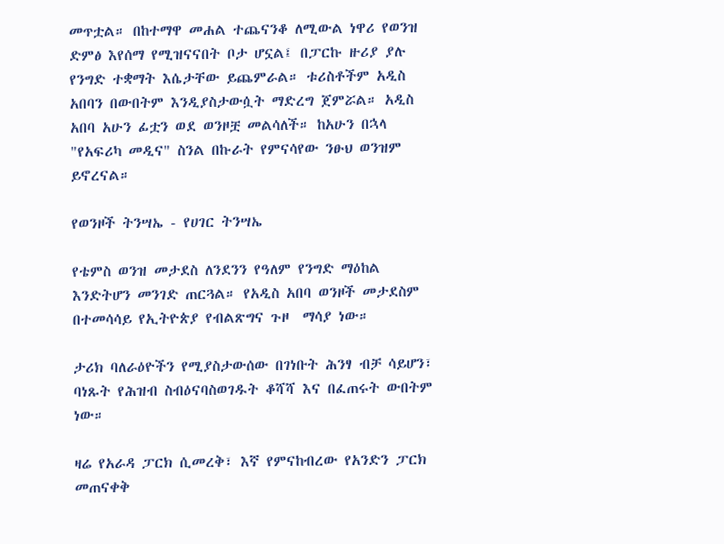መጥቷል። በከተማዋ መሐል ተጨናንቆ ለሚውል ነዋሪ የወንዝ ድምፅ እየሰማ የሚዝናናበት ቦታ ሆኗል፤ በፓርኩ ዙሪያ ያሉ የንግድ ተቋማት እሴታቸው ይጨምራል። ቱሪስቶችም አዲስ አበባን በውበትም እንዲያስታውሷት ማድረግ ጀምሯል። አዲስ አበባ አሁን ፊቷን ወደ ወንዞቿ መልሳለች። ከአሁን በኋላ "የአፍሪካ መዲና" ስንል በኩራት የምናሳየው ንፁህ ወንዝም ይኖረናል።

የወንዞች ትንሣኤ - የሀገር ትንሣኤ

የቴምስ ወንዝ መታደስ ለንደንን የዓለም የንግድ ማዕከል እንድትሆን መንገድ ጠርጓል። የአዲስ አበባ ወንዞች መታደስም በተመሳሳይ የኢትዮጵያ የብልጽግና ጉዞ  ማሳያ ነው።

ታሪክ ባለራዕዮችን የሚያስታውሰው በገነቡት ሕንፃ ብቻ ሳይሆን፣ ባነጹት የሕዝብ ስብዕናባስወገዱት ቆሻሻ እና በፈጠሩት ውበትም ነው።

ዛሬ የአራዳ ፓርክ ሲመረቅ፣ እኛ የምናከብረው የአንድን ፓርክ መጠናቀቅ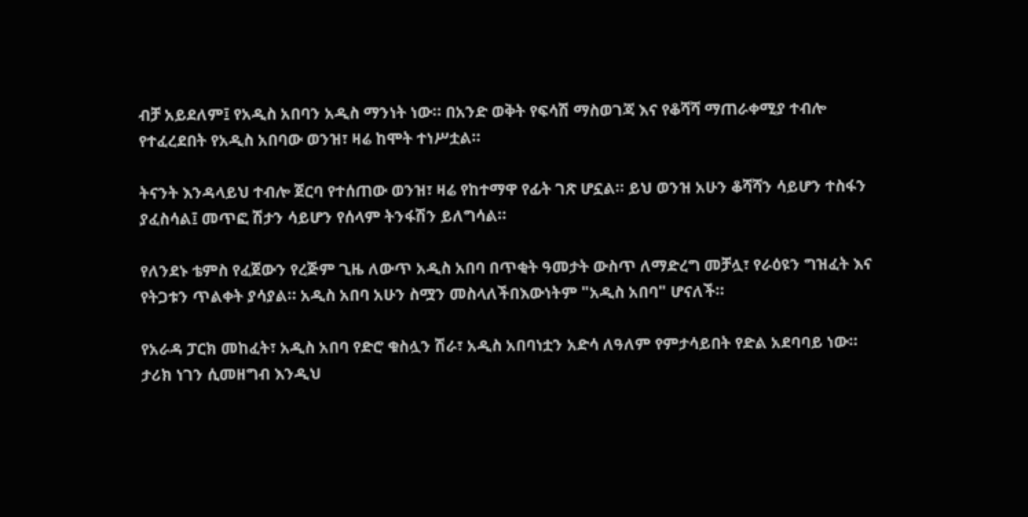ብቻ አይደለም፤ የአዲስ አበባን አዲስ ማንነት ነው። በአንድ ወቅት የፍሳሽ ማስወገጃ እና የቆሻሻ ማጠራቀሚያ ተብሎ የተፈረደበት የአዲስ አበባው ወንዝ፣ ዛሬ ከሞት ተነሥቷል።

ትናንት እንዳላይህ ተብሎ ጀርባ የተሰጠው ወንዝ፣ ዛሬ የከተማዋ የፊት ገጽ ሆኗል። ይህ ወንዝ አሁን ቆሻሻን ሳይሆን ተስፋን ያፈስሳል፤ መጥፎ ሽታን ሳይሆን የሰላም ትንፋሽን ይለግሳል።

የለንደኑ ቴምስ የፈጀውን የረጅም ጊዜ ለውጥ አዲስ አበባ በጥቂት ዓመታት ውስጥ ለማድረግ መቻሏ፣ የራዕዩን ግዝፈት እና የትጋቱን ጥልቀት ያሳያል። አዲስ አበባ አሁን ስሟን መስላለችበእውነትም "አዲስ አበባ" ሆናለች።

የአራዳ ፓርክ መከፈት፣ አዲስ አበባ የድሮ ቁስሏን ሽራ፣ አዲስ አበባነቷን አድሳ ለዓለም የምታሳይበት የድል አደባባይ ነው። ታሪክ ነገን ሲመዘግብ እንዲህ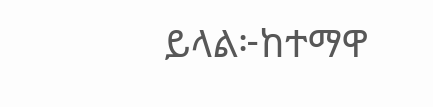ይላል፦ከተማዋ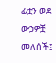ፊቷን ወደ ውኃዎቿ መለሰች፤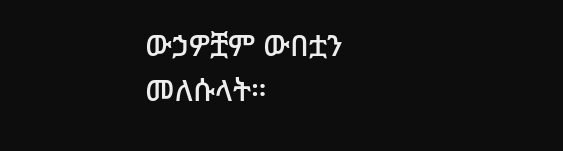ውኃዎቿም ውበቷን መለሱላት።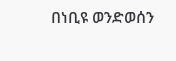በነቢዩ ወንድወሰን